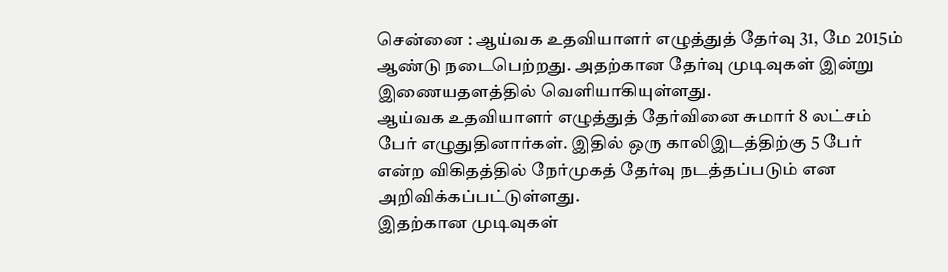சென்னை : ஆய்வக உதவியாளர் எழுத்துத் தேர்வு 31, மே 2015ம் ஆண்டு நடைபெற்றது. அதற்கான தேர்வு முடிவுகள் இன்று இணையதளத்தில் வெளியாகியுள்ளது.
ஆய்வக உதவியாளர் எழுத்துத் தேர்வினை சுமார் 8 லட்சம் பேர் எழுதுதினார்கள். இதில் ஒரு காலிஇடத்திற்கு 5 பேர் என்ற விகிதத்தில் நேர்முகத் தேர்வு நடத்தப்படும் என அறிவிக்கப்பட்டுள்ளது.
இதற்கான முடிவுகள்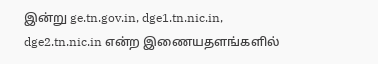இன்று ge.tn.gov.in, dge1.tn.nic.in, dge2.tn.nic.in என்ற இணையதளங்களில்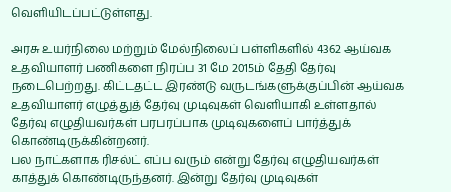வெளியிடப்பட்டுள்ளது.

அரசு உயர்நிலை மற்றும் மேல்நிலைப் பள்ளிகளில் 4362 ஆய்வக உதவியாளர் பணிகளை நிரப்ப 31 மே 2015ம் தேதி தேர்வு நடைபெற்றது. கிட்டதட்ட இரண்டு வருடங்களுக்குப்பின் ஆய்வக உதவியாளர் எழுத்துத் தேர்வு முடிவுகள் வெளியாகி உள்ளதால் தேர்வு எழுதியவர்கள் பரபரப்பாக முடிவுகளைப் பார்த்துக் கொண்டிருக்கின்றனர்.
பல நாட்களாக ரிசல்ட் எப்ப வரும் என்று தேர்வு எழுதியவர்கள் காத்துக் கொண்டிருந்தனர். இன்று தேர்வு முடிவுகள்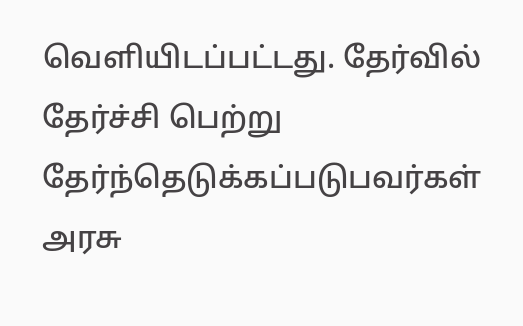வெளியிடப்பட்டது. தேர்வில் தேர்ச்சி பெற்று தேர்ந்தெடுக்கப்படுபவர்கள் அரசு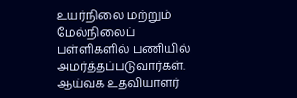உயர்நிலை மற்றும் மேல்நிலைப் பள்ளிகளில் பணியில் அமர்த்தப்படுவார்கள்.
ஆய்வக உதவியாளர்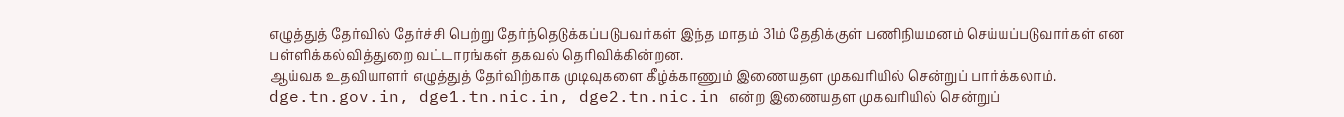எழுத்துத் தேர்வில் தேர்ச்சி பெற்று தேர்ந்தெடுக்கப்படுபவர்கள் இந்த மாதம் 31ம் தேதிக்குள் பணிநியமனம் செய்யப்படுவார்கள் என பள்ளிக்கல்வித்துறை வட்டாரங்கள் தகவல் தெரிவிக்கின்றன.
ஆய்வக உதவியாளர் எழுத்துத் தேர்விற்காக முடிவுகளை கீழ்க்காணும் இணையதள முகவரியில் சென்றுப் பார்க்கலாம்.
dge.tn.gov.in, dge1.tn.nic.in, dge2.tn.nic.in என்ற இணையதள முகவரியில் சென்றுப்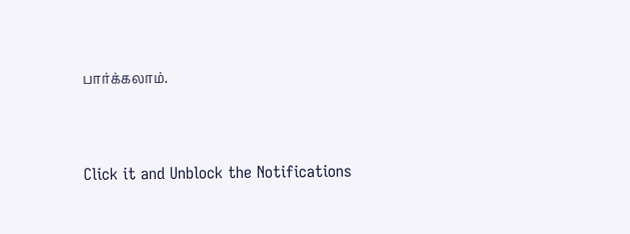பார்க்கலாம்.


Click it and Unblock the Notifications